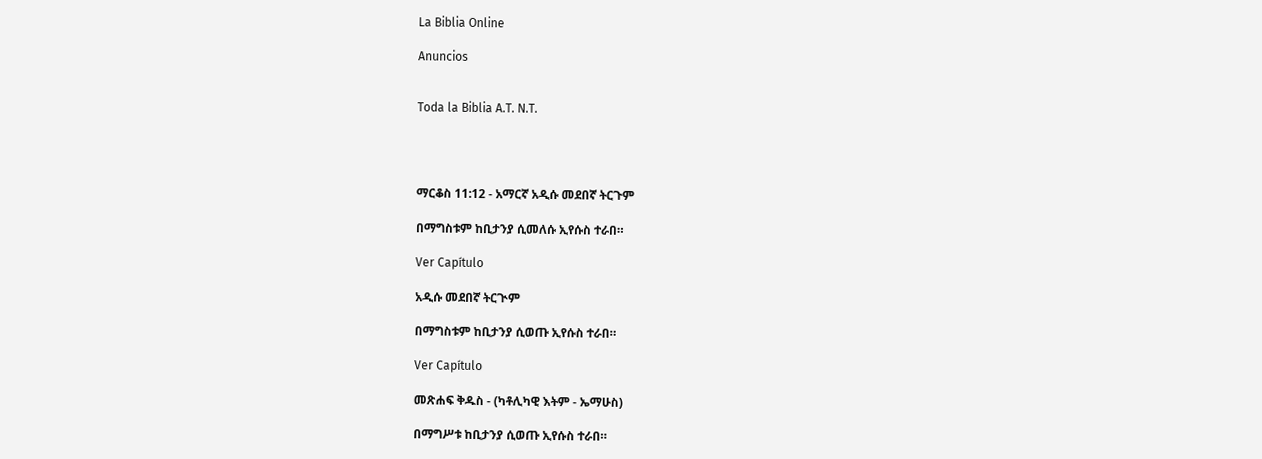La Biblia Online

Anuncios


Toda la Biblia A.T. N.T.




ማርቆስ 11:12 - አማርኛ አዲሱ መደበኛ ትርጉም

በማግስቱም ከቢታንያ ሲመለሱ ኢየሱስ ተራበ።

Ver Capítulo

አዲሱ መደበኛ ትርጒም

በማግስቱም ከቢታንያ ሲወጡ ኢየሱስ ተራበ።

Ver Capítulo

መጽሐፍ ቅዱስ - (ካቶሊካዊ እትም - ኤማሁስ)

በማግሥቱ ከቢታንያ ሲወጡ ኢየሱስ ተራበ።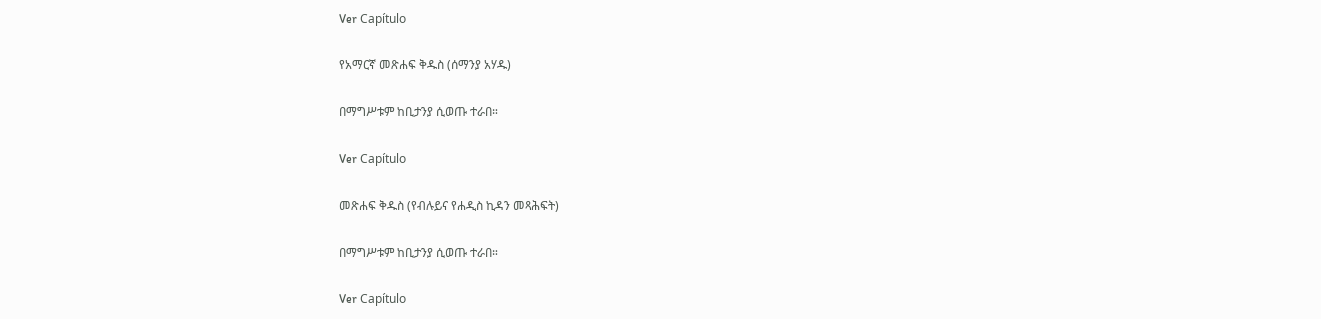Ver Capítulo

የአማርኛ መጽሐፍ ቅዱስ (ሰማንያ አሃዱ)

በማግሥቱም ከቢታንያ ሲወጡ ተራበ።

Ver Capítulo

መጽሐፍ ቅዱስ (የብሉይና የሐዲስ ኪዳን መጻሕፍት)

በማግሥቱም ከቢታንያ ሲወጡ ተራበ።

Ver Capítulo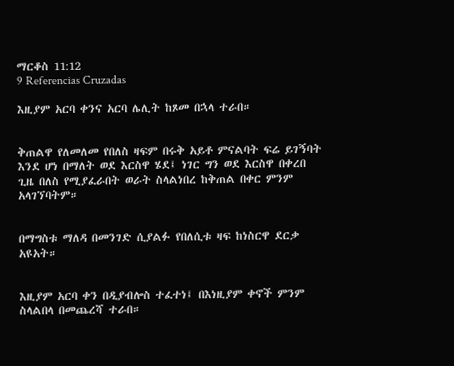ማርቆስ 11:12
9 Referencias Cruzadas

እዚያም አርባ ቀንና አርባ ሌሊት ከጾመ በኋላ ተራበ።


ቅጠልዋ የለመለመ የበለስ ዛፍም በሩቅ አይቶ ምናልባት ፍሬ ይገኝባት እንደ ሆነ በማለት ወደ እርስዋ ሄደ፤ ነገር ግን ወደ እርስዋ በቀረበ ጊዜ በለስ የሚያፈራበት ወራት ስላልነበረ ከቅጠል በቀር ምንም አላገኘባትም።


በማግስቱ ማለዳ በመንገድ ሲያልፉ የበለሲቱ ዛፍ ከነስርዋ ደርቃ አዩአት።


እዚያም አርባ ቀን በዲያብሎስ ተፈተነ፤ በእነዚያም ቀኖች ምንም ስላልበላ በመጨረሻ ተራበ።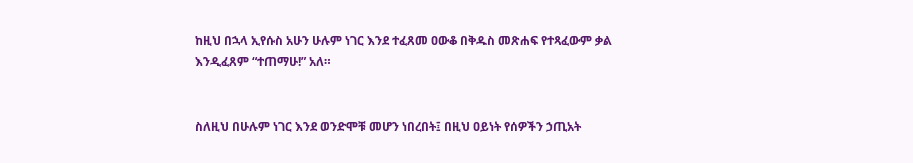ከዚህ በኋላ ኢየሱስ አሁን ሁሉም ነገር እንደ ተፈጸመ ዐውቆ በቅዱስ መጽሐፍ የተጻፈውም ቃል እንዲፈጸም “ተጠማሁ!” አለ።


ስለዚህ በሁሉም ነገር እንደ ወንድሞቹ መሆን ነበረበት፤ በዚህ ዐይነት የሰዎችን ኃጢአት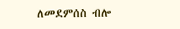ለመደምሰስ ብሎ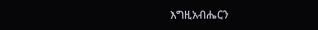እግዚአብሔርን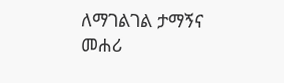ለማገልገል ታማኝና መሐሪ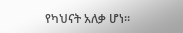የካህናት አለቃ ሆነ።